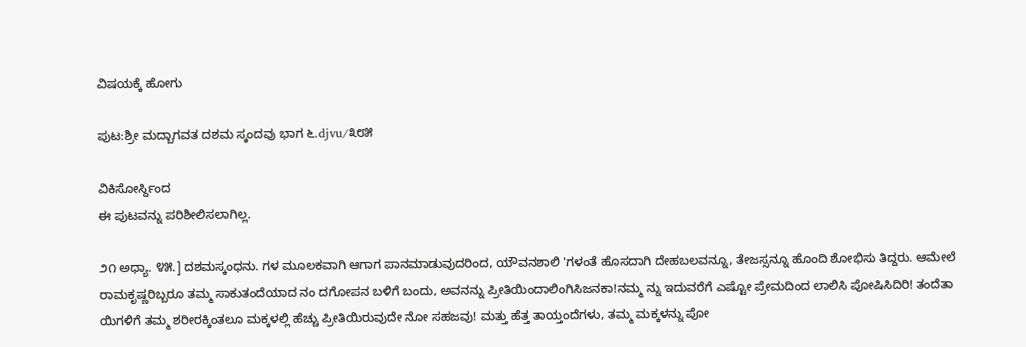ವಿಷಯಕ್ಕೆ ಹೋಗು

ಪುಟ:ಶ್ರೀ ಮದ್ಬಾಗವತ ದಶಮ ಸ್ಕಂದವು ಭಾಗ ೬.djvu/೩೮೫

ವಿಕಿಸೋರ್ಸ್ದಿಂದ
ಈ ಪುಟವನ್ನು ಪರಿಶೀಲಿಸಲಾಗಿಲ್ಲ.

೨೧ ಅಧ್ಯಾ. ೪೫.] ದಶಮಸ್ಕಂಧನು. ಗಳ ಮೂಲಕವಾಗಿ ಆಗಾಗ ಪಾನಮಾಡುವುದರಿಂದ, ಯೌವನಶಾಲಿ 'ಗಳಂತೆ ಹೊಸದಾಗಿ ದೇಹಬಲವನ್ನೂ, ತೇಜಸ್ಸನ್ನೂ ಹೊಂದಿ ಶೋಭಿಸು ತಿದ್ದರು. ಆಮೇಲೆ ರಾಮಕೃಷ್ಣರಿಬ್ಬರೂ ತಮ್ಮ ಸಾಕುತಂದೆಯಾದ ನಂ ದಗೋಪನ ಬಳಿಗೆ ಬಂದು, ಅವನನ್ನು ಪ್ರೀತಿಯಿಂದಾಲಿಂಗಿಸಿಜನಕಾ!ನಮ್ಮ ನ್ನು ಇದುವರೆಗೆ ಎಷ್ಟೋ ಪ್ರೇಮದಿಂದ ಲಾಲಿಸಿ ಪೋಷಿಸಿದಿರಿ! ತಂದೆತಾ ಯಿಗಳಿಗೆ ತಮ್ಮ ಶರೀರಕ್ಕಿಂತಲೂ ಮಕ್ಕಳಲ್ಲಿ ಹೆಚ್ಚು ಪ್ರೀತಿಯಿರುವುದೇ ನೋ ಸಹಜವು! ಮತ್ತು ಹೆತ್ತ ತಾಯ್ತಂದೆಗಳು, ತಮ್ಮ ಮಕ್ಕಳನ್ನು ಪೋ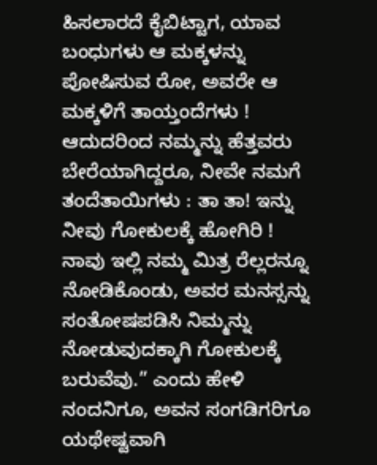ಹಿಸಲಾರದೆ ಕೈಬಿಟ್ಟಾಗ, ಯಾವ ಬಂಧುಗಳು ಆ ಮಕ್ಕಳನ್ನು ಪೋಷಿಸುವ ರೋ, ಅವರೇ ಆ ಮಕ್ಕಳಿಗೆ ತಾಯ್ತಂದೆಗಳು ! ಆದುದರಿಂದ ನಮ್ಮನ್ನು ಹೆತ್ತವರು ಬೇರೆಯಾಗಿದ್ದರೂ, ನೀವೇ ನಮಗೆ ತಂದೆತಾಯಿಗಳು : ತಾ ತಾ! ಇನ್ನು ನೀವು ಗೋಕುಲಕ್ಕೆ ಹೋಗಿರಿ ! ನಾವು ಇಲ್ಲಿ ನಮ್ಮ ಮಿತ್ರ ರೆಲ್ಲರನ್ನೂ ನೋಡಿಕೊಂಡು, ಅವರ ಮನಸ್ಸನ್ನು ಸಂತೋಷಪಡಿಸಿ ನಿಮ್ಮನ್ನು ನೋಡುವುದಕ್ಕಾಗಿ ಗೋಕುಲಕ್ಕೆ ಬರುವೆವು.” ಎಂದು ಹೇಳಿ ನಂದನಿಗೂ, ಅವನ ಸಂಗಡಿಗರಿಗೂ ಯಥೇಷ್ಟವಾಗಿ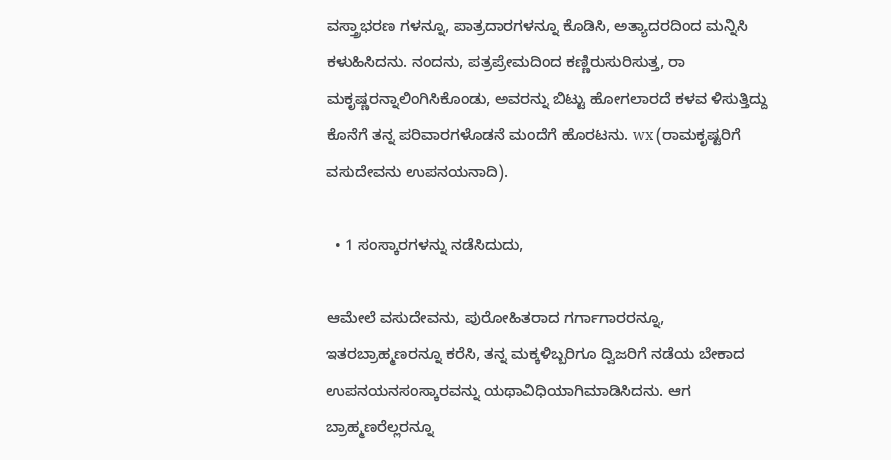ವಸ್ತ್ರಾಭರಣ ಗಳನ್ನೂ, ಪಾತ್ರದಾರಗಳನ್ನೂ ಕೊಡಿಸಿ, ಅತ್ಯಾದರದಿಂದ ಮನ್ನಿಸಿ ಕಳುಹಿಸಿದನು. ನಂದನು, ಪತ್ರಪ್ರೇಮದಿಂದ ಕಣ್ಣಿರುಸುರಿಸುತ್ತ, ರಾ ಮಕೃಷ್ಣರನ್ನಾಲಿಂಗಿಸಿಕೊಂಡು, ಅವರನ್ನು ಬಿಟ್ಟು ಹೋಗಲಾರದೆ ಕಳವ ಳಿಸುತ್ತಿದ್ದು ಕೊನೆಗೆ ತನ್ನ ಪರಿವಾರಗಳೊಡನೆ ಮಂದೆಗೆ ಹೊರಟನು. wx (ರಾಮಕೃಷ್ಟರಿಗೆ ವಸುದೇವನು ಉಪನಯನಾದಿ).

  • 1 ಸಂಸ್ಕಾರಗಳನ್ನು ನಡೆಸಿದುದು,

ಆಮೇಲೆ ವಸುದೇವನು, ಪುರೋಹಿತರಾದ ಗರ್ಗಾಗಾರರನ್ನೂ, ಇತರಬ್ರಾಹ್ಮಣರನ್ನೂ ಕರೆಸಿ, ತನ್ನ ಮಕ್ಕಳಿಬ್ಬರಿಗೂ ದ್ವಿಜರಿಗೆ ನಡೆಯ ಬೇಕಾದ ಉಪನಯನಸಂಸ್ಕಾರವನ್ನು ಯಥಾವಿಧಿಯಾಗಿಮಾಡಿಸಿದನು. ಆಗ ಬ್ರಾಹ್ಮಣರೆಲ್ಲರನ್ನೂ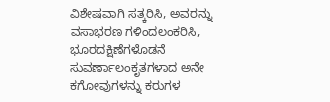ವಿಶೇಷವಾಗಿ ಸತ್ಕರಿಸಿ, ಅವರನ್ನು ವಸಾಭರಣ ಗಳಿಂದಲಂಕರಿಸಿ, ಭೂರದಕ್ಷಿಣೆಗಳೊಡನೆ ಸುವರ್ಣಾಲಂಕೃತಗಳಾದ ಅನೇ ಕಗೋವುಗಳನ್ನು ಕರುಗಳ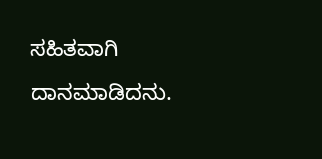ಸಹಿತವಾಗಿ ದಾನಮಾಡಿದನು.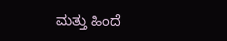ಮತ್ತು ಹಿಂದೆ